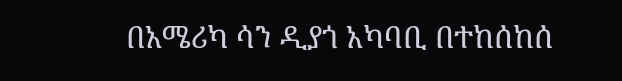በአሜሪካ ሳን ዲያጎ አካባቢ በተከሰከሰ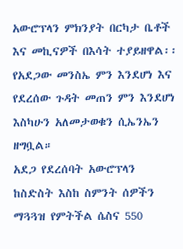አውሮፕላን ምክንያት በርካታ ቤቶች እና መኪናዎች በእሳት ተያይዘዋል፡፡
የአደጋው መንስኤ ምን እንደሆነ እና የደረሰው ጉዳት መጠን ምን እንደሆነ እስካሁን አለመታወቁን ሲኤንኤን ዘግቧል።
አደጋ የደረሰባት አውሮፕላን ከስድስት እስከ ስምንት ሰዎችን ማጓጓዝ የምትችል ሴስና 550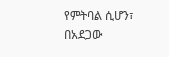የምትባል ሲሆን፣ በአደጋው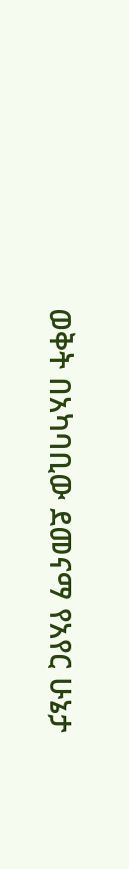ወቅት በአካባቢው ደመናማ የአየር ሁኔታ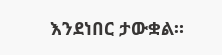እንደነበር ታውቋል።